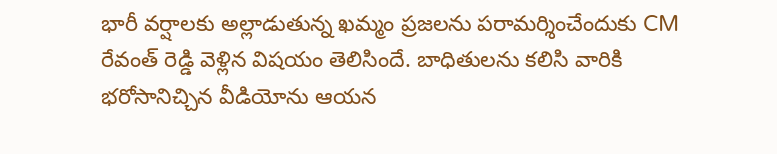భారీ వర్షాలకు అల్లాడుతున్న ఖమ్మం ప్రజలను పరామర్శించేందుకు CM రేవంత్ రెడ్డి వెళ్లిన విషయం తెలిసిందే. బాధితులను కలిసి వారికి భరోసానిచ్చిన వీడియోను ఆయన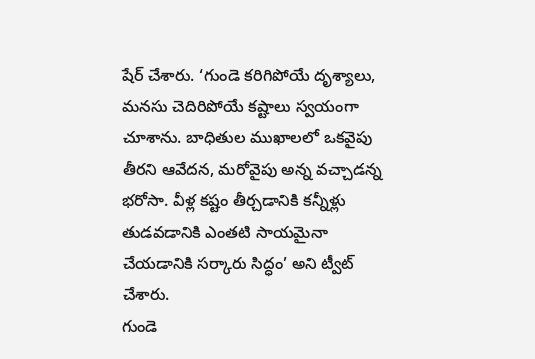షేర్ చేశారు. ‘గుండె కరిగిపోయే దృశ్యాలు, మనసు చెదిరిపోయే కష్టాలు స్వయంగా చూశాను. బాధితుల ముఖాలలో ఒకవైపు తీరని ఆవేదన, మరోవైపు అన్న వచ్చాడన్న భరోసా. వీళ్ల కష్టం తీర్చడానికి కన్నీళ్లు తుడవడానికి ఎంతటి సాయమైనా చేయడానికి సర్కారు సిద్ధం’ అని ట్వీట్ చేశారు.
గుండె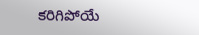కరిగిపోయే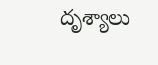దృశ్యాలు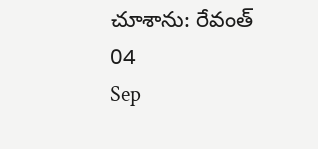చూశాను: రేవంత్
04
Sep